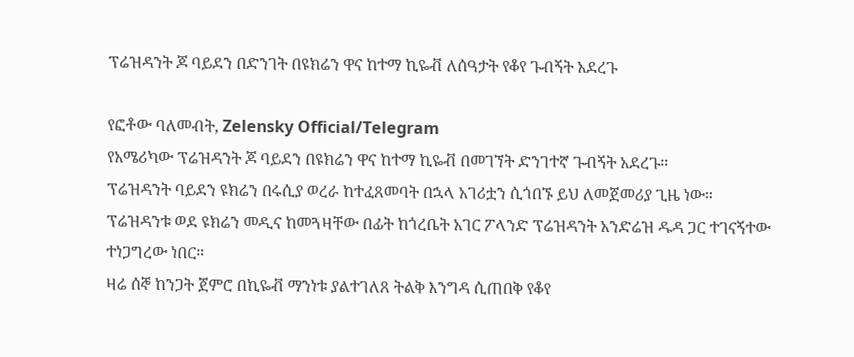ፕሬዝዳንት ጆ ባይደን በድንገት በዩክሬን ዋና ከተማ ኪዬቭ ለሰዓታት የቆየ ጉብኝት አደረጉ

የፎቶው ባለመብት, Zelensky Official/Telegram
የአሜሪካው ፕሬዝዳንት ጆ ባይደን በዩክሬን ዋና ከተማ ኪዬቭ በመገኘት ድንገተኛ ጉብኝት አደረጉ።
ፕሬዝዳንት ባይደን ዩክሬን በሩሲያ ወረራ ከተፈጸመባት በኋላ አገሪቷን ሲጎበኙ ይህ ለመጀመሪያ ጊዜ ነው።
ፕሬዝዳንቱ ወደ ዩክሬን መዲና ከመጓዛቸው በፊት ከጎረቤት አገር ፖላንድ ፕሬዝዳንት አንድሬዝ ዱዳ ጋር ተገናኝተው ተነጋግረው ነበር።
ዛሬ ሰኞ ከንጋት ጀምሮ በኪዬቭ ማንነቱ ያልተገለጸ ትልቅ እንግዳ ሲጠበቅ የቆየ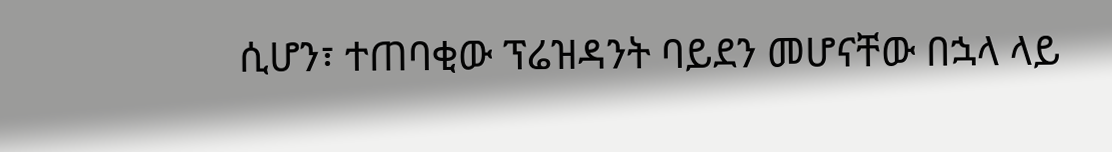ሲሆን፣ ተጠባቂው ፕሬዝዳንት ባይደን መሆናቸው በኋላ ላይ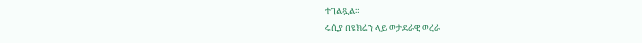ተገልጿል።
ሩሲያ በዩክሬን ላይ ወታደራዊ ወረራ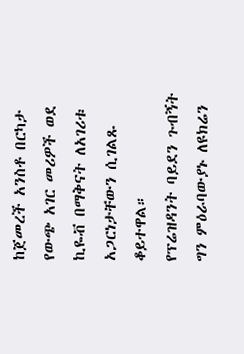ከጀመረች አንስቶ በርካታ የውጭ አገር መሪዎች ወደ ኪዬቭ በማቅናት ለአገሪቱ አጋርነታቸውን ሲገልጹ ቆይተዋል።
የፕሬዝዳንት ባይደን ጉብኝት ግን ምዕራባውያኑ ለዩክሬን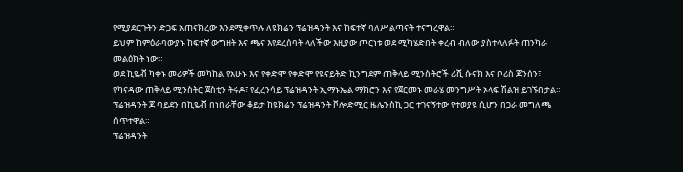የሚያደርጉትን ድጋፍ አጠናክረው እንደሚቀጥሉ ለዩክሬን ፕሬዝዳንት እና ከፍተኛ ባለሥልጣናት ተናግረዋል።
ይህም ከምዕራባውያኑ ከፍተኛ ውግዘት እና ጫና እየደረሰባት ላለችው እዚያው ጦርነቱ ወደ ሚካሄድበት ቀረብ ብለው ያስተላለፉት ጠንካራ መልዕክት ነው።
ወደ ኪዬቭ ካቀኑ መሪዎች መካከል የአሁኑ እና የቀድሞ የቀድሞ የዩናይትድ ኪንግደም ጠቅላይ ሚንስትሮች ሪሺ ሱናክ እና ቦሪስ ጆንሰን፣ የካናዳው ጠቅላይ ሚንስትር ጀስቲን ትሩዶ፣ የፈረንሳይ ፕሬዝዳንት ኢማኑኤል ማክሮን እና የጀርመኑ መራሄ መንግሥት ኦላፍ ሽልዝ ይገኙበታል።
ፕሬዝዳንት ጆ ባይደን በኪዬቭ በነበራቸው ቆይታ ከዩክሬን ፕሬዝዳንት ቮሎድሚር ዜሌንስኪ ጋር ተገናኝተው የተወያዩ ሲሆን በጋራ መግለጫ ሰጥተዋል።
ፕሬዝዳንት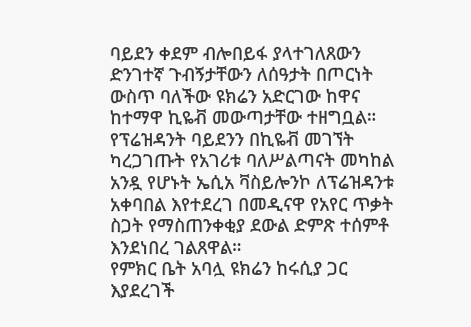ባይደን ቀደም ብሎበይፋ ያላተገለጸውን ድንገተኛ ጉብኝታቸውን ለሰዓታት በጦርነት ውስጥ ባለችው ዩክሬን አድርገው ከዋና ከተማዋ ኪዬቭ መውጣታቸው ተዘግቧል።
የፕሬዝዳንት ባይደንን በኪዬቭ መገኘት ካረጋገጡት የአገሪቱ ባለሥልጣናት መካከል አንዷ የሆኑት ኤሲአ ቫስይሎንኮ ለፕሬዝዳንቱ አቀባበል እየተደረገ በመዲናዋ የአየር ጥቃት ስጋት የማስጠንቀቂያ ደውል ድምጽ ተሰምቶ እንደነበረ ገልጸዋል።
የምክር ቤት አባሏ ዩክሬን ከሩሲያ ጋር እያደረገች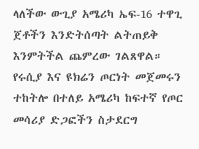ላለችው ውጊያ አሜሪካ ኤፍ-16 ተዋጊ ጀቶችን እንድትሰጣት ልትጠይቅ እንምትችል ጨምረው ገልጸዋል።
የሩሲያ እና ዩክሬን ጦርነት መጀመሩን ተከትሎ በተለይ አሜሪካ ከፍተኛ የጦር መሳሪያ ድጋፎችን ስታደርግ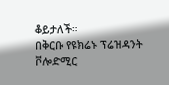ቆይታለች።
በቅርቡ የዩክሬኑ ፕሬዝዳንት ቮሎድሚር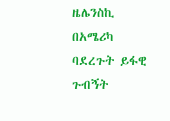ዜሌንስኪ በአሜሪካ ባደረጉት ይፋዊ ጉብኝት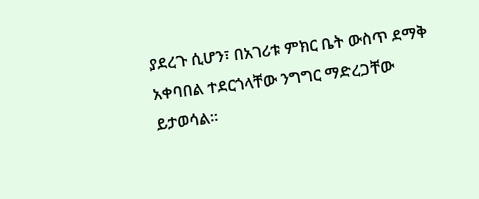ያደረጉ ሲሆን፣ በአገሪቱ ምክር ቤት ውስጥ ደማቅ አቀባበል ተደርጎላቸው ንግግር ማድረጋቸው ይታወሳል።